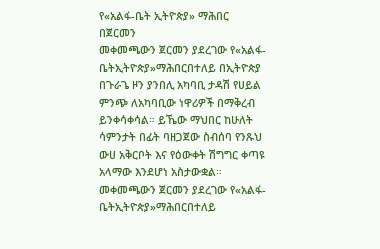የ«አልፋ-ቤት ኢትዮጵያ» ማሕበር በጀርመን
መቀመጫውን ጀርመን ያደረገው የ«አልፋ-ቤትኢትዮጵያ»ማሕበርበተለይ በኢትዮጵያ በጉራጌ ዞን ያንበሊ አካባቢ ታዳሽ የሀይል ምንጭ ለአካባቢው ነዋሪዎች በማቅረብ ይንቀሳቀሳል። ይኼው ማህበር ከሁለት ሳምንታት በፊት ባዘጋጀው ስብሰባ የንጹህ ውሀ አቅርቦት እና የዕውቀት ሽግግር ቀጣዩ አላማው እንደሆነ አስታውቋል።
መቀመጫውን ጀርመን ያደረገው የ«አልፋ-ቤትኢትዮጵያ»ማሕበርበተለይ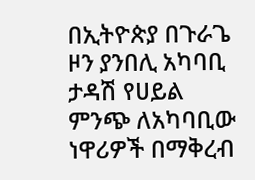በኢትዮጵያ በጉራጌ ዞን ያንበሊ አካባቢ ታዳሽ የሀይል ምንጭ ለአካባቢው ነዋሪዎች በማቅረብ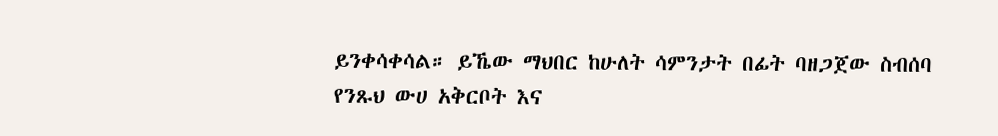ይንቀሳቀሳል። ይኼው ማህበር ከሁለት ሳምንታት በፊት ባዘጋጀው ስብሰባ የንጹህ ውሀ አቅርቦት እና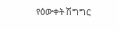የዕውቀት ሽግግር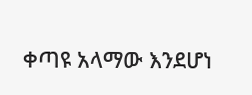ቀጣዩ አላማው እንደሆነ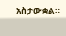አስታውቋል።